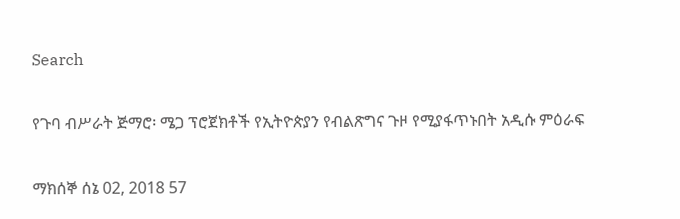Search

የጉባ ብሥራት ጅማሮ፡ ሜጋ ፕሮጀክቶች የኢትዮጵያን የብልጽግና ጉዞ የሚያፋጥኑበት አዲሱ ምዕራፍ

ማክሰኞ ሰኔ 02, 2018 57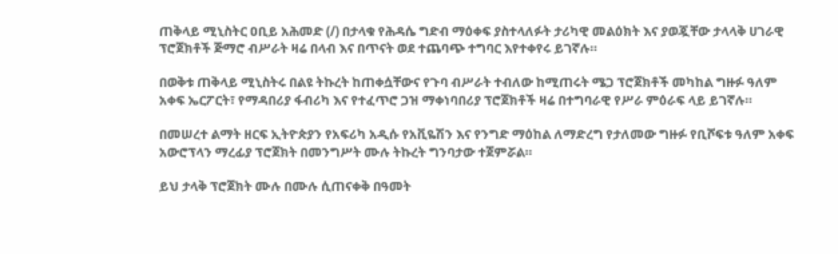ጠቅላይ ሚኒስትር ዐቢይ አሕመድ (/) በታላቁ የሕዳሴ ግድብ ማዕቀፍ ያስተላለፉት ታሪካዊ መልዕክት እና ያወጇቸው ታላላቅ ሀገራዊ ፕሮጀክቶች ጅማሮ ብሥራት ዛሬ በላብ እና በጥናት ወደ ተጨባጭ ተግባር እየተቀየሩ ይገኛሉ።

በወቅቱ ጠቅላይ ሚኒስትሩ በልዩ ትኩረት ከጠቀሷቸውና የጉባ ብሥራት ተብለው ከሚጠሩት ሜጋ ፕሮጀክቶች መካከል ግዙፉ ዓለም አቀፍ ኤርፖርት፣ የማዳበሪያ ፋብሪካ እና የተፈጥሮ ጋዝ ማቀነባበሪያ ፕሮጀክቶች ዛሬ በተግባራዊ የሥራ ምዕራፍ ላይ ይገኛሉ።

በመሠረተ ልማት ዘርፍ ኢትዮጵያን የአፍሪካ አዲሱ የአቪዬሽን እና የንግድ ማዕከል ለማድረግ የታለመው ግዙፉ የቢሾፍቱ ዓለም አቀፍ አውሮፕላን ማረፊያ ፕሮጀክት በመንግሥት ሙሉ ትኩረት ግንባታው ተጀምሯል።

ይህ ታላቅ ፕሮጀክት ሙሉ በሙሉ ሲጠናቀቅ በዓመት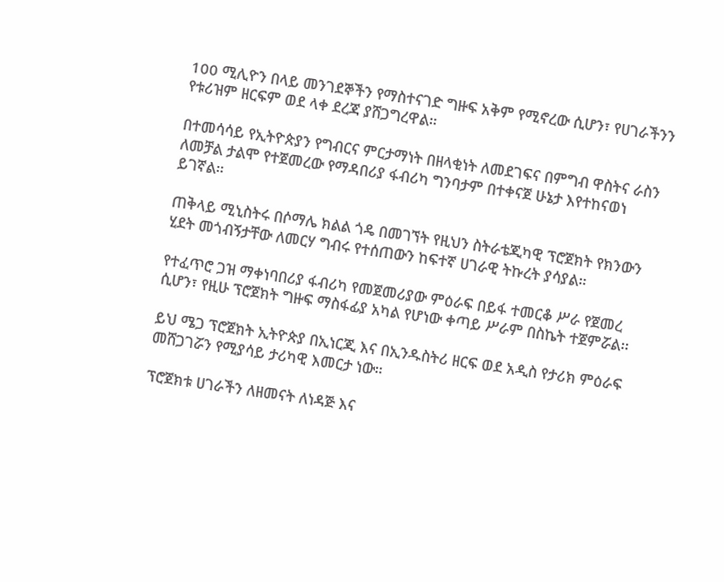100 ሚሊዮን በላይ መንገደኞችን የማስተናገድ ግዙፍ አቅም የሚኖረው ሲሆን፣ የሀገራችንን የቱሪዝም ዘርፍም ወደ ላቀ ደረጃ ያሸጋግረዋል።

በተመሳሳይ የኢትዮጵያን የግብርና ምርታማነት በዘላቂነት ለመደገፍና በምግብ ዋስትና ራስን ለመቻል ታልሞ የተጀመረው የማዳበሪያ ፋብሪካ ግንባታም በተቀናጀ ሁኔታ እየተከናወነ ይገኛል።

ጠቅላይ ሚኒስትሩ በሶማሌ ክልል ጎዴ በመገኘት የዚህን ስትራቴጂካዊ ፕሮጀክት የክንውን ሂደት መጎብኝታቸው ለመርሃ ግብሩ የተሰጠውን ከፍተኛ ሀገራዊ ትኩረት ያሳያል።

የተፈጥሮ ጋዝ ማቀነባበሪያ ፋብሪካ የመጀመሪያው ምዕራፍ በይፋ ተመርቆ ሥራ የጀመረ ሲሆን፣ የዚሁ ፕሮጀክት ግዙፍ ማስፋፊያ አካል የሆነው ቀጣይ ሥራም በስኬት ተጀምሯል፡፡

ይህ ሜጋ ፕሮጀክት ኢትዮጵያ በኢነርጂ እና በኢንዱስትሪ ዘርፍ ወደ አዲስ የታሪክ ምዕራፍ መሸጋገሯን የሚያሳይ ታሪካዊ እመርታ ነው።

ፕሮጀክቱ ሀገራችን ለዘመናት ለነዳጅ እና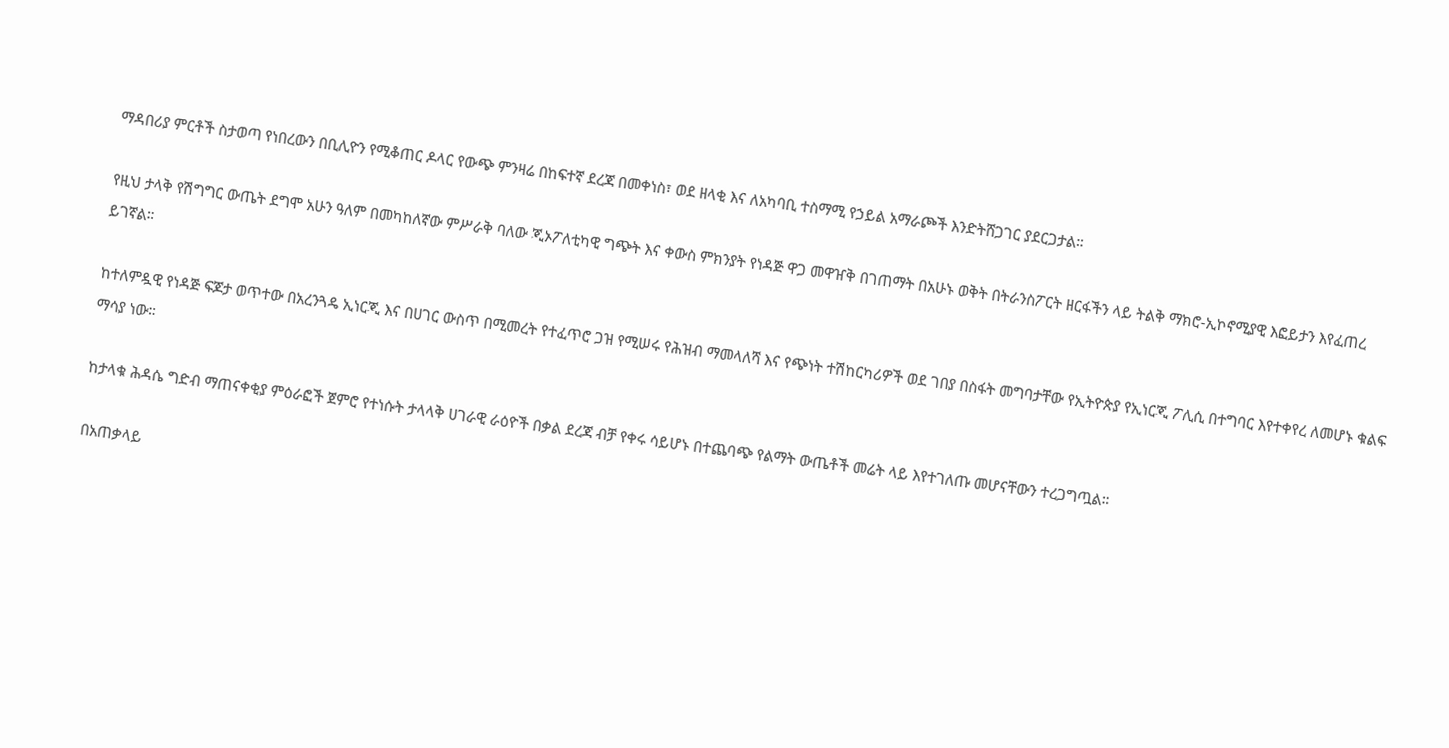ማዳበሪያ ምርቶች ስታወጣ የነበረውን በቢሊዮን የሚቆጠር ዶላር የውጭ ምንዛሬ በከፍተኛ ደረጃ በመቀነስ፣ ወደ ዘላቂ እና ለአካባቢ ተስማሚ የኃይል አማራጮች እንድትሸጋገር ያደርጋታል።

የዚህ ታላቅ የሽግግር ውጤት ደግሞ አሁን ዓለም በመካከለኛው ምሥራቅ ባለው ጂኦፖለቲካዊ ግጭት እና ቀውስ ምክንያት የነዳጅ ዋጋ መዋዠቅ በገጠማት በአሁኑ ወቅት በትራንስፖርት ዘርፋችን ላይ ትልቅ ማክሮ-ኢኮኖሚያዊ እፎይታን እየፈጠረ ይገኛል።

ከተለምዷዊ የነዳጅ ፍጆታ ወጥተው በአረንጓዴ ኢነርጂ እና በሀገር ውስጥ በሚመረት የተፈጥሮ ጋዝ የሚሠሩ የሕዝብ ማመላለሻ እና የጭነት ተሽከርካሪዎች ወደ ገበያ በስፋት መግባታቸው የኢትዮጵያ የኢነርጂ ፖሊሲ በተግባር እየተቀየረ ለመሆኑ ቁልፍ ማሳያ ነው።

ከታላቁ ሕዳሴ ግድብ ማጠናቀቂያ ምዕራፎች ጀምሮ የተነሱት ታላላቅ ሀገራዊ ራዕዮች በቃል ደረጃ ብቻ የቀሩ ሳይሆኑ በተጨባጭ የልማት ውጤቶች መሬት ላይ እየተገለጡ መሆናቸውን ተረጋግጧል።

በአጠቃላይ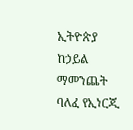ኢትዮጵያ ከኃይል ማመንጨት ባለፈ የኢነርጂ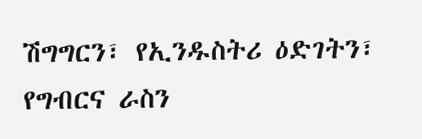ሽግግርን፣ የኢንዱስትሪ ዕድገትን፣ የግብርና ራስን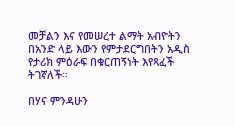መቻልን እና የመሠረተ ልማት አብዮትን በአንድ ላይ እውን የምታደርግበትን አዲስ የታሪክ ምዕራፍ በቁርጠኝነት እየጻፈች ትገኛለች።

በሃና ምንዳሁን